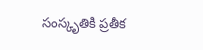సంస్కృతికి ప్రతీక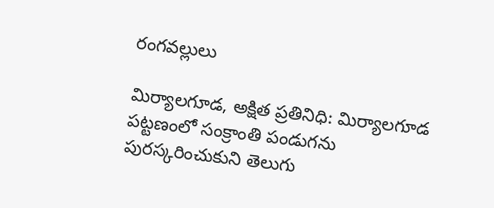రంగవల్లులు

మిర్యాలగూడ, అక్షిత ప్రతినిధి: మిర్యాలగూడ పట్టణంలో సంక్రాంతి పండుగను పురస్కరించుకుని తెలుగు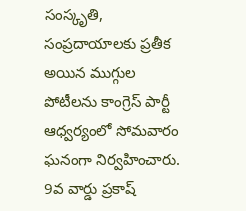సంస్కృతి, సంప్రదాయాలకు ప్రతీక అయిన ముగ్గుల పోటీలను కాంగ్రెస్ పార్టీ ఆధ్వర్యంలో సోమవారం ఘనంగా నిర్వహించారు. 9వ వార్డు ప్రకాష్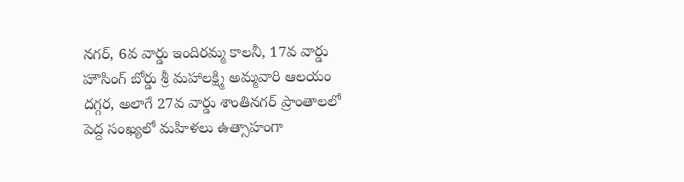నగర్, 6వ వార్డు ఇందిరమ్మ కాలనీ, 17వ వార్డు హౌసింగ్ బోర్డు శ్రీ మహాలక్ష్మి అమ్మవారి ఆలయం దగ్గర, అలాగే 27వ వార్డు శాంతినగర్ ప్రాంతాలలో పెద్ద సంఖ్యలో మహిళలు ఉత్సాహంగా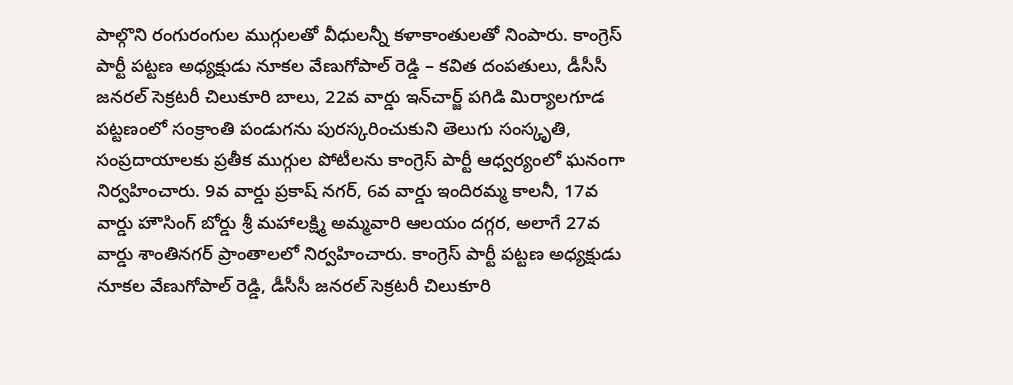పాల్గొని రంగురంగుల ముగ్గులతో వీధులన్నీ కళాకాంతులతో నింపారు. కాంగ్రెస్ పార్టీ పట్టణ అధ్యక్షుడు నూకల వేణుగోపాల్ రెడ్డి – కవిత దంపతులు, డీసీసీ జనరల్ సెక్రటరీ చిలుకూరి బాలు, 22వ వార్డు ఇన్‌చార్జ్ పగిడి మిర్యాలగూడ పట్టణంలో సంక్రాంతి పండుగను పురస్కరించుకుని తెలుగు సంస్కృతి, సంప్రదాయాలకు ప్రతీక ముగ్గుల పోటీలను కాంగ్రెస్ పార్టీ ఆధ్వర్యంలో ఘనంగా నిర్వహించారు. 9వ వార్డు ప్రకాష్ నగర్, 6వ వార్డు ఇందిరమ్మ కాలనీ, 17వ వార్డు హౌసింగ్ బోర్డు శ్రీ మహాలక్ష్మి అమ్మవారి ఆలయం దగ్గర, అలాగే 27వ వార్డు శాంతినగర్ ప్రాంతాలలో నిర్వహించారు. కాంగ్రెస్ పార్టీ పట్టణ అధ్యక్షుడు నూకల వేణుగోపాల్ రెడ్డి, డీసీసీ జనరల్ సెక్రటరీ చిలుకూరి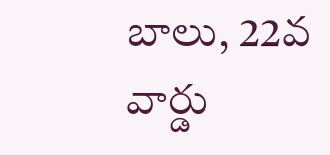బాలు, 22వ వార్డు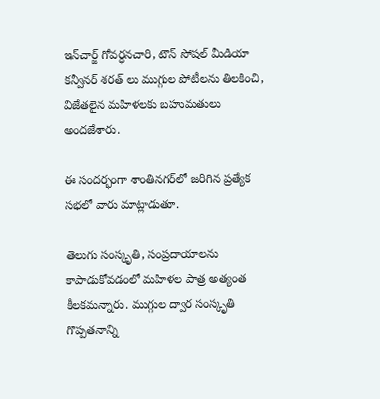ఇన్‌చార్జ్ గోవర్ధనచారి, టౌన్ సోషల్ మీడియా కన్వీనర్ శరత్ లు ముగ్గుల పోటీలను తిలకించి, విజేతలైన మహిళలకు బహుమతులు అందజేశారు.

ఈ సందర్భంగా శాంతినగర్‌లో జరిగిన ప్రత్యేక సభలో వారు మాట్లాడుతూ.

తెలుగు సంస్కృతి, సంప్రదాయాలను కాపాడుకోవడంలో మహిళల పాత్ర అత్యంత కీలకమన్నారు. ముగ్గుల ద్వార సంస్కృతి గొప్పతనాన్ని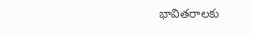భావితరాలకు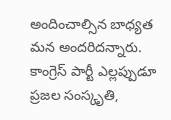అందించాల్సిన బాధ్యత మన అందరిదన్నారు. కాంగ్రెస్ పార్టీ ఎల్లప్పుడూ ప్రజల సంస్కృతి,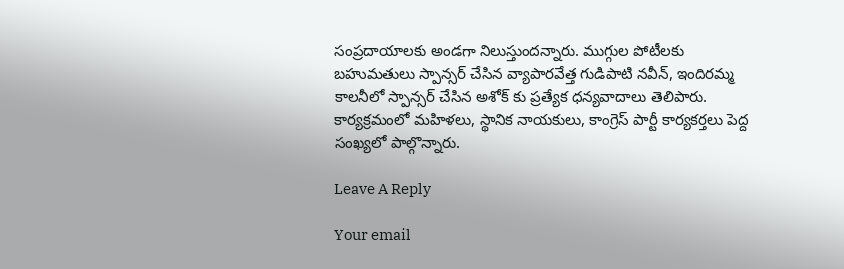సంప్రదాయాలకు అండగా నిలుస్తుందన్నారు. ముగ్గుల పోటీలకు బహుమతులు స్పాన్సర్ చేసిన వ్యాపారవేత్త గుడిపాటి నవీన్, ఇందిరమ్మ కాలనీలో స్పాన్సర్ చేసిన అశోక్ కు ప్రత్యేక ధన్యవాదాలు తెలిపారు. కార్యక్రమంలో మహిళలు, స్థానిక నాయకులు, కాంగ్రెస్ పార్టీ కార్యకర్తలు పెద్ద సంఖ్యలో పాల్గొన్నారు.

Leave A Reply

Your email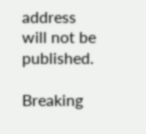address will not be published.

Breaking